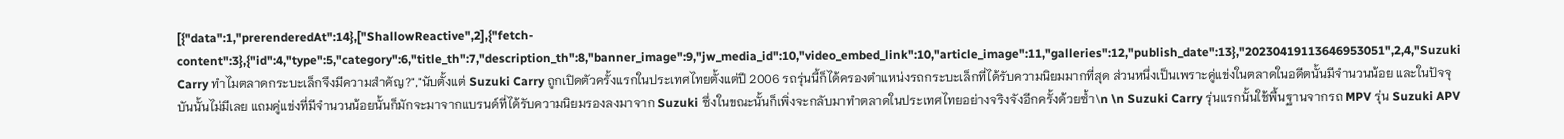[{"data":1,"prerenderedAt":14},["ShallowReactive",2],{"fetch-content":3},{"id":4,"type":5,"category":6,"title_th":7,"description_th":8,"banner_image":9,"jw_media_id":10,"video_embed_link":10,"article_image":11,"galleries":12,"publish_date":13},"20230419113646953051",2,4,"Suzuki Carry ทำไมตลาดกระบะเล็กจึงมีความสำคัญ?","นับตั้งแต่ Suzuki Carry ถูกเปิดตัวครั้งแรกในประเทศไทยตั้งแต่ปี 2006 รถรุ่นนี้ก็ได้ครองตำแหน่งรถกระบะเล็กที่ได้รับความนิยมมากที่สุด ส่วนหนึ่งเป็นเพราะคู่แข่งในตลาดในอดีตนั้นมีจำนวนน้อย และในปัจจุบันนั้นไม่มีเลย แถมคู่แข่งที่มีจำนวนน้อยนั้นก็มักจะมาจากแบรนด์ที่ได้รับความนิยมรองลงมาจาก Suzuki ซึ่งในขณะนั้นก็เพิ่งจะกลับมาทำตลาดในประเทศไทยอย่างจริงจังอีกครั้งด้วยซ้ำ\n \n Suzuki Carry รุ่นแรกนั้นใช้พื้นฐานจากรถ MPV รุ่น Suzuki APV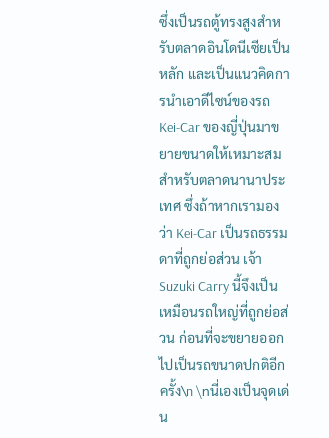ซึ่งเป็นรถตู้ทรงสูงสำหรับตลาดอินโดนีเซียเป็นหลัก และเป็นแนวคิดการนำเอาดีไซน์ของรถ Kei-Car ของญี่ปุ่นมาขยายขนาดให้เหมาะสมสำหรับตลาดนานาประเทศ ซึ่งถ้าหากเรามองว่า Kei-Car เป็นรถธรรมดาที่ถูกย่อส่วน เจ้า Suzuki Carry นี้จึงเป็นเหมือนรถใหญ่ที่ถูกย่อส่วน ก่อนที่จะขยายออกไปเป็นรถขนาดปกติอีกครั้ง\n \nนี่เองเป็นจุดเด่น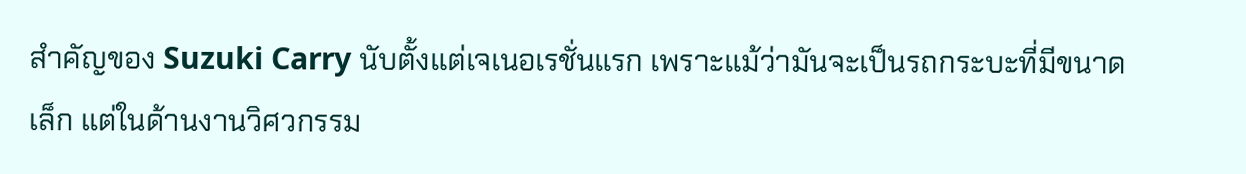สำคัญของ Suzuki Carry นับตั้งแต่เจเนอเรชั่นแรก เพราะแม้ว่ามันจะเป็นรถกระบะที่มีขนาดเล็ก แต่ในด้านงานวิศวกรรม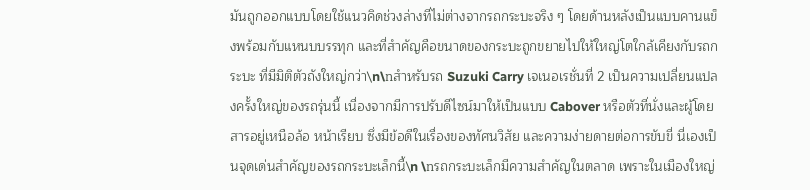มันถูกออกแบบโดยใช้แนวคิดช่วงล่างที่ไม่ต่างจากรถกระบะจริง ๆ โดยด้านหลังเป็นแบบคานแข็งพร้อมกับแหนบบรรทุก และที่สำคัญคือขนาดของกระบะถูกขยายไปให้ใหญ่โตใกล้เคียงกับรถกระบะ ที่มีมิติตัวถังใหญ่กว่า\n\nสำหรับรถ Suzuki Carry เจเนอเรชั่นที่ 2 เป็นความเปลี่ยนแปลงครั้งใหญ่ของรถรุ่นนี้ เนื่องจากมีการปรับดีไซน์มาให้เป็นแบบ Cabover หรือตัวที่นั่งและผู้โดยสารอยู่เหนือล้อ หน้าเรียบ ซึ่งมีข้อดีในเรื่องของทัศนวิสัย และความง่ายดายต่อการขับขี่ นี่เองเป็นจุดเด่นสำคัญของรถกระบะเล็กนี้\n \nรถกระบะเล็กมีความสำคัญในตลาด เพราะในเมืองใหญ่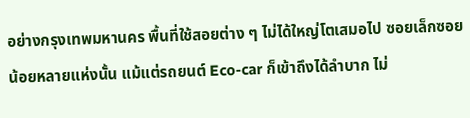อย่างกรุงเทพมหานคร พื้นที่ใช้สอยต่าง ๆ ไม่ได้ใหญ่โตเสมอไป ซอยเล็กซอยน้อยหลายแห่งนั้น แม้แต่รถยนต์ Eco-car ก็เข้าถึงได้ลำบาก ไม่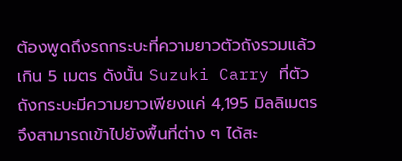ต้องพูดถึงรถกระบะที่ความยาวตัวถังรวมแล้วเกิน 5 เมตร ดังนั้น Suzuki Carry ที่ตัวถังกระบะมีความยาวเพียงแค่ 4,195 มิลลิเมตร จึงสามารถเข้าไปยังพื้นที่ต่าง ๆ ได้สะ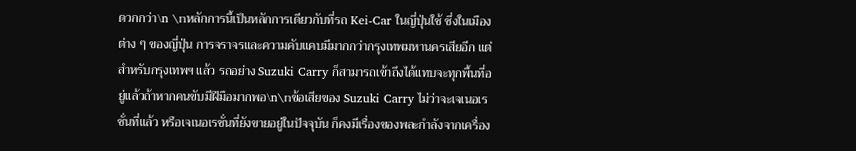ดวกกว่า\n \nหลักการนี้เป็นหลักการเดียวกับที่รถ Kei-Car ในญี่ปุ่นใช้ ซึ่งในเมืองต่าง ๆ ของญี่ปุ่น การจราจรและความคับแคบมีมากกว่ากรุงเทพมหานครเสียอีก แต่สำหรับกรุงเทพฯ แล้ว รถอย่าง Suzuki Carry ก็สามารถเข้าถึงได้แทบจะทุกพื้นที่อยู่แล้วถ้าหากคนขับมีฝีมือมากพอ\n\nข้อเสียของ Suzuki Carry ไม่ว่าจะเจเนอเรชั่นที่แล้ว หรือเจเนอเรชั่นที่ยังขายอยู่ในปัจจุบัน ก็คงมีเรื่องของพละกำลังจากเครื่อง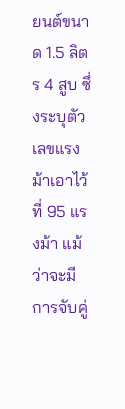ยนต์ขนาด 1.5 ลิตร 4 สูบ ซึ่งระบุตัวเลขแรงม้าเอาไว้ที่ 95 แรงม้า แม้ว่าจะมีการจับคู่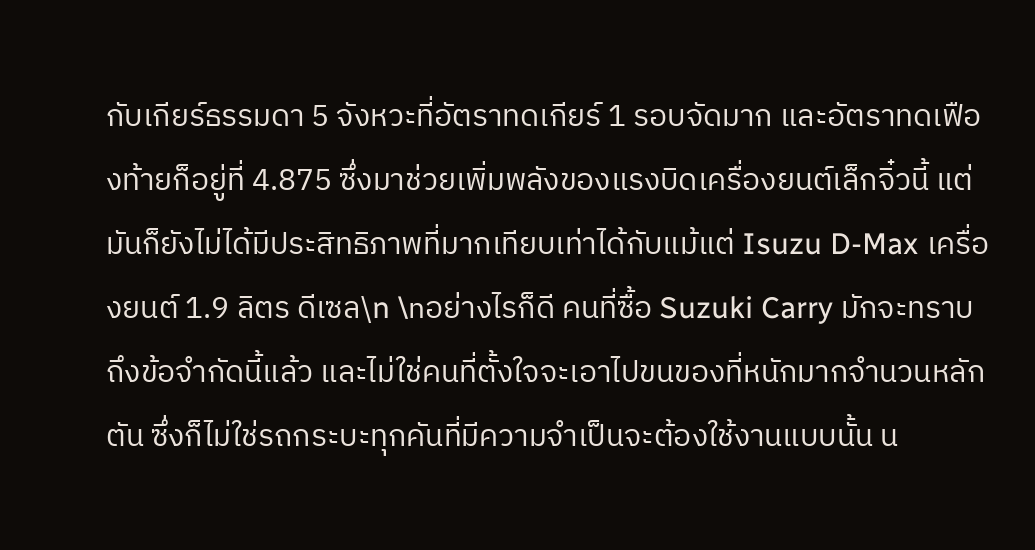กับเกียร์ธรรมดา 5 จังหวะที่อัตราทดเกียร์ 1 รอบจัดมาก และอัตราทดเฟืองท้ายก็อยู่ที่ 4.875 ซึ่งมาช่วยเพิ่มพลังของแรงบิดเครื่องยนต์เล็กจิ๋วนี้ แต่มันก็ยังไม่ได้มีประสิทธิภาพที่มากเทียบเท่าได้กับแม้แต่ Isuzu D-Max เครื่องยนต์ 1.9 ลิตร ดีเซล\n \nอย่างไรก็ดี คนที่ซื้อ Suzuki Carry มักจะทราบถึงข้อจำกัดนี้แล้ว และไม่ใช่คนที่ตั้งใจจะเอาไปขนของที่หนักมากจำนวนหลักตัน ซึ่งก็ไม่ใช่รถกระบะทุกคันที่มีความจำเป็นจะต้องใช้งานแบบนั้น น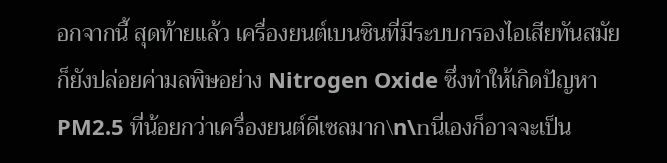อกจากนี้ สุดท้ายแล้ว เครื่องยนต์เบนซินที่มีระบบกรองไอเสียทันสมัย ก็ยังปล่อยค่ามลพิษอย่าง Nitrogen Oxide ซึ่งทำให้เกิดปัญหา PM2.5 ที่น้อยกว่าเครื่องยนต์ดีเซลมาก\n\nนี่เองก็อาจจะเป็น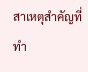สาเหตุสำคัญที่ทำ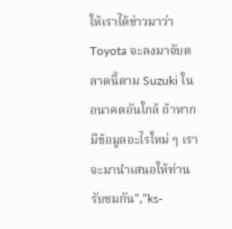ให้เราได้ข่าวมาว่า Toyota จะลงมาจับตลาดนี้ตาม Suzuki ในอนาคตอันใกล้ ถ้าหากมีข้อมูลอะไรใหม่ ๆ เราจะมานำเสนอให้ท่านรับชมกัน","ks-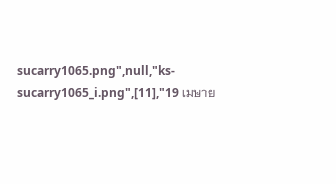sucarry1065.png",null,"ks-sucarry1065_i.png",[11],"19 เมษาย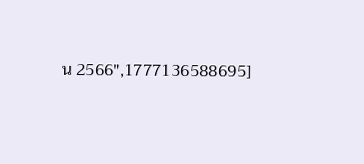น 2566",1777136588695]